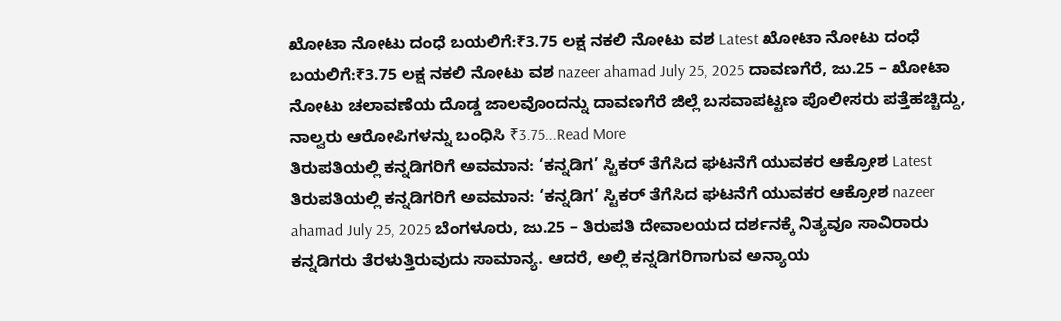ಖೋಟಾ ನೋಟು ದಂಧೆ ಬಯಲಿಗೆ:₹3.75 ಲಕ್ಷ ನಕಲಿ ನೋಟು ವಶ Latest ಖೋಟಾ ನೋಟು ದಂಧೆ ಬಯಲಿಗೆ:₹3.75 ಲಕ್ಷ ನಕಲಿ ನೋಟು ವಶ nazeer ahamad July 25, 2025 ದಾವಣಗೆರೆ, ಜು.25 – ಖೋಟಾ ನೋಟು ಚಲಾವಣೆಯ ದೊಡ್ಡ ಜಾಲವೊಂದನ್ನು ದಾವಣಗೆರೆ ಜಿಲ್ಲೆ ಬಸವಾಪಟ್ಟಣ ಪೊಲೀಸರು ಪತ್ತೆಹಚ್ಚಿದ್ದು, ನಾಲ್ವರು ಆರೋಪಿಗಳನ್ನು ಬಂಧಿಸಿ ₹3.75...Read More
ತಿರುಪತಿಯಲ್ಲಿ ಕನ್ನಡಿಗರಿಗೆ ಅವಮಾನ: ‘ಕನ್ನಡಿಗ’ ಸ್ಟಿಕರ್ ತೆಗೆಸಿದ ಘಟನೆಗೆ ಯುವಕರ ಆಕ್ರೋಶ Latest ತಿರುಪತಿಯಲ್ಲಿ ಕನ್ನಡಿಗರಿಗೆ ಅವಮಾನ: ‘ಕನ್ನಡಿಗ’ ಸ್ಟಿಕರ್ ತೆಗೆಸಿದ ಘಟನೆಗೆ ಯುವಕರ ಆಕ್ರೋಶ nazeer ahamad July 25, 2025 ಬೆಂಗಳೂರು, ಜು.25 – ತಿರುಪತಿ ದೇವಾಲಯದ ದರ್ಶನಕ್ಕೆ ನಿತ್ಯವೂ ಸಾವಿರಾರು ಕನ್ನಡಿಗರು ತೆರಳುತ್ತಿರುವುದು ಸಾಮಾನ್ಯ. ಆದರೆ, ಅಲ್ಲಿ ಕನ್ನಡಿಗರಿಗಾಗುವ ಅನ್ಯಾಯ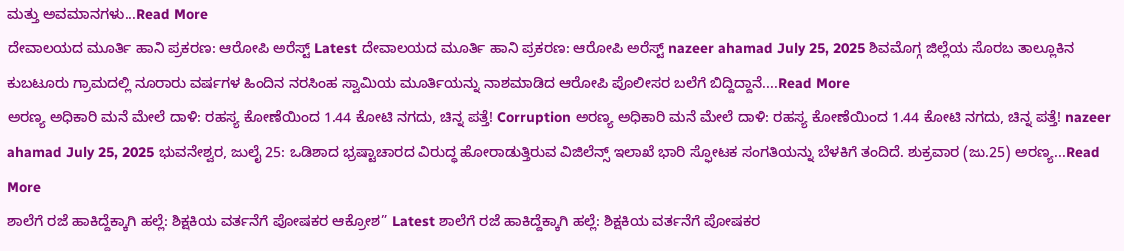ಮತ್ತು ಅವಮಾನಗಳು...Read More
ದೇವಾಲಯದ ಮೂರ್ತಿ ಹಾನಿ ಪ್ರಕರಣ: ಆರೋಪಿ ಅರೆಸ್ಟ್ Latest ದೇವಾಲಯದ ಮೂರ್ತಿ ಹಾನಿ ಪ್ರಕರಣ: ಆರೋಪಿ ಅರೆಸ್ಟ್ nazeer ahamad July 25, 2025 ಶಿವಮೊಗ್ಗ ಜಿಲ್ಲೆಯ ಸೊರಬ ತಾಲ್ಲೂಕಿನ ಕುಬಟೂರು ಗ್ರಾಮದಲ್ಲಿ ನೂರಾರು ವರ್ಷಗಳ ಹಿಂದಿನ ನರಸಿಂಹ ಸ್ವಾಮಿಯ ಮೂರ್ತಿಯನ್ನು ನಾಶಮಾಡಿದ ಆರೋಪಿ ಪೊಲೀಸರ ಬಲೆಗೆ ಬಿದ್ದಿದ್ದಾನೆ....Read More
ಅರಣ್ಯ ಅಧಿಕಾರಿ ಮನೆ ಮೇಲೆ ದಾಳಿ: ರಹಸ್ಯ ಕೋಣೆಯಿಂದ 1.44 ಕೋಟಿ ನಗದು, ಚಿನ್ನ ಪತ್ತೆ! Corruption ಅರಣ್ಯ ಅಧಿಕಾರಿ ಮನೆ ಮೇಲೆ ದಾಳಿ: ರಹಸ್ಯ ಕೋಣೆಯಿಂದ 1.44 ಕೋಟಿ ನಗದು, ಚಿನ್ನ ಪತ್ತೆ! nazeer ahamad July 25, 2025 ಭುವನೇಶ್ವರ, ಜುಲೈ 25: ಒಡಿಶಾದ ಭ್ರಷ್ಟಾಚಾರದ ವಿರುದ್ಧ ಹೋರಾಡುತ್ತಿರುವ ವಿಜಿಲೆನ್ಸ್ ಇಲಾಖೆ ಭಾರಿ ಸ್ಫೋಟಕ ಸಂಗತಿಯನ್ನು ಬೆಳಕಿಗೆ ತಂದಿದೆ. ಶುಕ್ರವಾರ (ಜು.25) ಅರಣ್ಯ...Read More
ಶಾಲೆಗೆ ರಜೆ ಹಾಕಿದ್ದೆಕ್ಕಾಗಿ ಹಲ್ಲೆ: ಶಿಕ್ಷಕಿಯ ವರ್ತನೆಗೆ ಪೋಷಕರ ಆಕ್ರೋಶ” Latest ಶಾಲೆಗೆ ರಜೆ ಹಾಕಿದ್ದೆಕ್ಕಾಗಿ ಹಲ್ಲೆ: ಶಿಕ್ಷಕಿಯ ವರ್ತನೆಗೆ ಪೋಷಕರ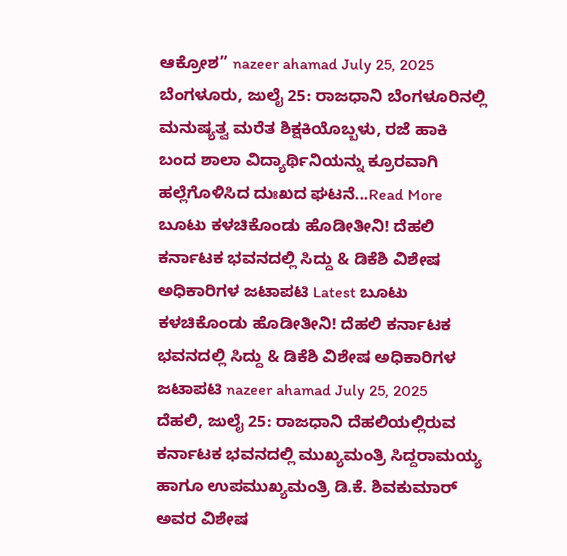ಆಕ್ರೋಶ” nazeer ahamad July 25, 2025 ಬೆಂಗಳೂರು, ಜುಲೈ 25: ರಾಜಧಾನಿ ಬೆಂಗಳೂರಿನಲ್ಲಿ ಮನುಷ್ಯತ್ವ ಮರೆತ ಶಿಕ್ಷಕಿಯೊಬ್ಬಳು, ರಜೆ ಹಾಕಿ ಬಂದ ಶಾಲಾ ವಿದ್ಯಾರ್ಥಿನಿಯನ್ನು ಕ್ರೂರವಾಗಿ ಹಲ್ಲೆಗೊಳಿಸಿದ ದುಃಖದ ಘಟನೆ...Read More
ಬೂಟು ಕಳಚಿಕೊಂಡು ಹೊಡೀತೀನಿ! ದೆಹಲಿ ಕರ್ನಾಟಕ ಭವನದಲ್ಲಿ ಸಿದ್ದು & ಡಿಕೆಶಿ ವಿಶೇಷ ಅಧಿಕಾರಿಗಳ ಜಟಾಪಟಿ Latest ಬೂಟು ಕಳಚಿಕೊಂಡು ಹೊಡೀತೀನಿ! ದೆಹಲಿ ಕರ್ನಾಟಕ ಭವನದಲ್ಲಿ ಸಿದ್ದು & ಡಿಕೆಶಿ ವಿಶೇಷ ಅಧಿಕಾರಿಗಳ ಜಟಾಪಟಿ nazeer ahamad July 25, 2025 ದೆಹಲಿ, ಜುಲೈ 25: ರಾಜಧಾನಿ ದೆಹಲಿಯಲ್ಲಿರುವ ಕರ್ನಾಟಕ ಭವನದಲ್ಲಿ ಮುಖ್ಯಮಂತ್ರಿ ಸಿದ್ದರಾಮಯ್ಯ ಹಾಗೂ ಉಪಮುಖ್ಯಮಂತ್ರಿ ಡಿ.ಕೆ. ಶಿವಕುಮಾರ್ ಅವರ ವಿಶೇಷ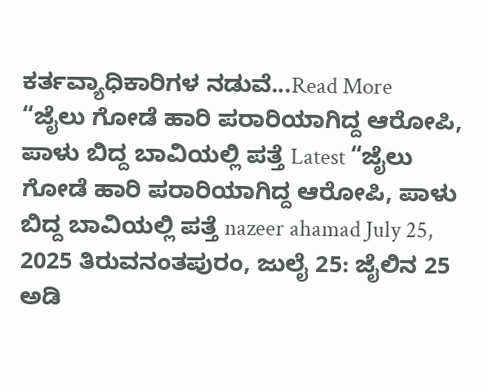ಕರ್ತವ್ಯಾಧಿಕಾರಿಗಳ ನಡುವೆ...Read More
“ಜೈಲು ಗೋಡೆ ಹಾರಿ ಪರಾರಿಯಾಗಿದ್ದ ಆರೋಪಿ, ಪಾಳು ಬಿದ್ದ ಬಾವಿಯಲ್ಲಿ ಪತ್ತೆ Latest “ಜೈಲು ಗೋಡೆ ಹಾರಿ ಪರಾರಿಯಾಗಿದ್ದ ಆರೋಪಿ, ಪಾಳು ಬಿದ್ದ ಬಾವಿಯಲ್ಲಿ ಪತ್ತೆ nazeer ahamad July 25, 2025 ತಿರುವನಂತಪುರಂ, ಜುಲೈ 25: ಜೈಲಿನ 25 ಅಡಿ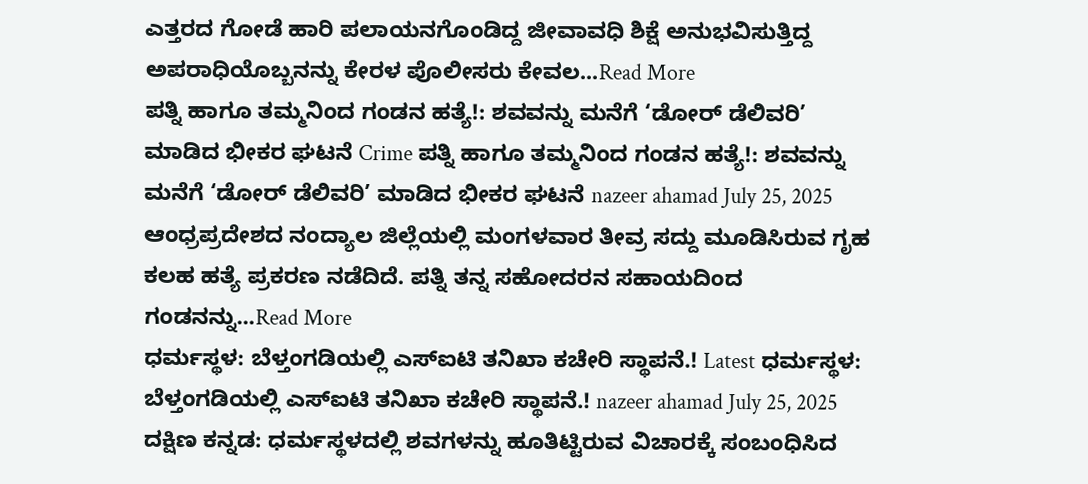ಎತ್ತರದ ಗೋಡೆ ಹಾರಿ ಪಲಾಯನಗೊಂಡಿದ್ದ ಜೀವಾವಧಿ ಶಿಕ್ಷೆ ಅನುಭವಿಸುತ್ತಿದ್ದ ಅಪರಾಧಿಯೊಬ್ಬನನ್ನು ಕೇರಳ ಪೊಲೀಸರು ಕೇವಲ...Read More
ಪತ್ನಿ ಹಾಗೂ ತಮ್ಮನಿಂದ ಗಂಡನ ಹತ್ಯೆ!: ಶವವನ್ನು ಮನೆಗೆ ‘ಡೋರ್ ಡೆಲಿವರಿ’ ಮಾಡಿದ ಭೀಕರ ಘಟನೆ Crime ಪತ್ನಿ ಹಾಗೂ ತಮ್ಮನಿಂದ ಗಂಡನ ಹತ್ಯೆ!: ಶವವನ್ನು ಮನೆಗೆ ‘ಡೋರ್ ಡೆಲಿವರಿ’ ಮಾಡಿದ ಭೀಕರ ಘಟನೆ nazeer ahamad July 25, 2025 ಆಂಧ್ರಪ್ರದೇಶದ ನಂದ್ಯಾಲ ಜಿಲ್ಲೆಯಲ್ಲಿ ಮಂಗಳವಾರ ತೀವ್ರ ಸದ್ದು ಮೂಡಿಸಿರುವ ಗೃಹ ಕಲಹ ಹತ್ಯೆ ಪ್ರಕರಣ ನಡೆದಿದೆ. ಪತ್ನಿ ತನ್ನ ಸಹೋದರನ ಸಹಾಯದಿಂದ ಗಂಡನನ್ನು...Read More
ಧರ್ಮಸ್ಥಳ: ಬೆಳ್ತಂಗಡಿಯಲ್ಲಿ ಎಸ್ಐಟಿ ತನಿಖಾ ಕಚೇರಿ ಸ್ಥಾಪನೆ.! Latest ಧರ್ಮಸ್ಥಳ: ಬೆಳ್ತಂಗಡಿಯಲ್ಲಿ ಎಸ್ಐಟಿ ತನಿಖಾ ಕಚೇರಿ ಸ್ಥಾಪನೆ.! nazeer ahamad July 25, 2025 ದಕ್ಷಿಣ ಕನ್ನಡ: ಧರ್ಮಸ್ಥಳದಲ್ಲಿ ಶವಗಳನ್ನು ಹೂತಿಟ್ಟಿರುವ ವಿಚಾರಕ್ಕೆ ಸಂಬಂಧಿಸಿದ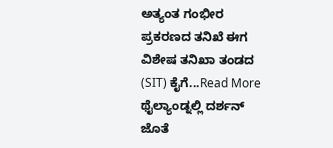ಅತ್ಯಂತ ಗಂಭೀರ ಪ್ರಕರಣದ ತನಿಖೆ ಈಗ ವಿಶೇಷ ತನಿಖಾ ತಂಡದ (SIT) ಕೈಗೆ...Read More
ಥೈಲ್ಯಾಂಡ್ನಲ್ಲಿ ದರ್ಶನ್ ಜೊತೆ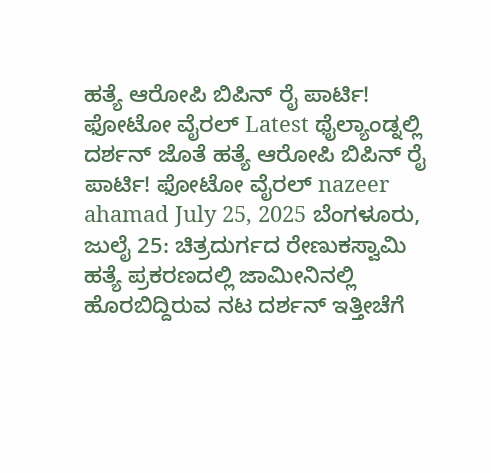ಹತ್ಯೆ ಆರೋಪಿ ಬಿಪಿನ್ ರೈ ಪಾರ್ಟಿ! ಫೋಟೋ ವೈರಲ್ Latest ಥೈಲ್ಯಾಂಡ್ನಲ್ಲಿ ದರ್ಶನ್ ಜೊತೆ ಹತ್ಯೆ ಆರೋಪಿ ಬಿಪಿನ್ ರೈ ಪಾರ್ಟಿ! ಫೋಟೋ ವೈರಲ್ nazeer ahamad July 25, 2025 ಬೆಂಗಳೂರು, ಜುಲೈ 25: ಚಿತ್ರದುರ್ಗದ ರೇಣುಕಸ್ವಾಮಿ ಹತ್ಯೆ ಪ್ರಕರಣದಲ್ಲಿ ಜಾಮೀನಿನಲ್ಲಿ ಹೊರಬಿದ್ದಿರುವ ನಟ ದರ್ಶನ್ ಇತ್ತೀಚೆಗೆ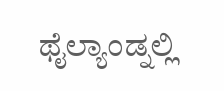ಥೈಲ್ಯಾಂಡ್ನಲ್ಲಿ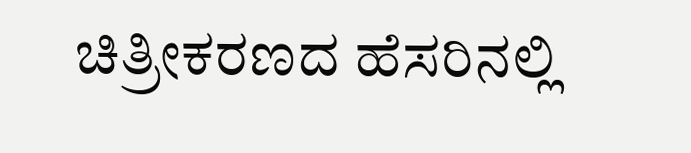ಚಿತ್ರೀಕರಣದ ಹೆಸರಿನಲ್ಲಿ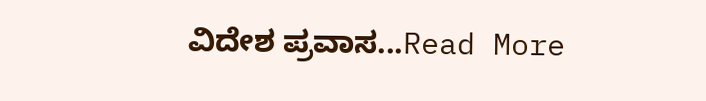ವಿದೇಶ ಪ್ರವಾಸ...Read More